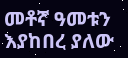መቶኛ ዓመቱን እያከበረ ያለው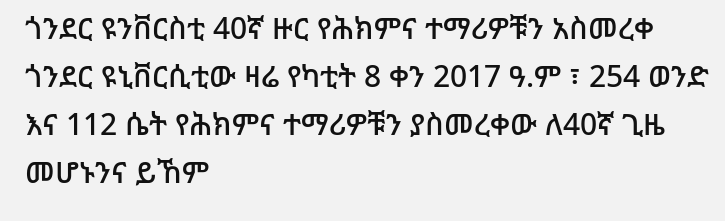ጎንደር ዩንቨርስቲ 40ኛ ዙር የሕክምና ተማሪዎቹን አስመረቀ
ጎንደር ዩኒቨርሲቲው ዛሬ የካቲት 8 ቀን 2017 ዓ.ም ፣ 254 ወንድ እና 112 ሴት የሕክምና ተማሪዎቹን ያስመረቀው ለ40ኛ ጊዜ መሆኑንና ይኸም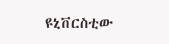ዩኒቨርስቲው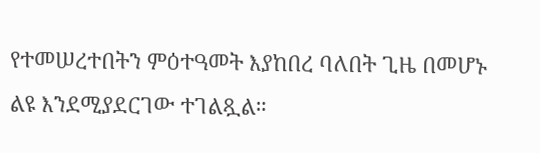የተመሠረተበትን ምዕተዓመት እያከበረ ባለበት ጊዜ በመሆኑ ልዩ እንደሚያደርገው ተገልጿል።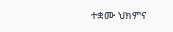ተቋሙ ህክምና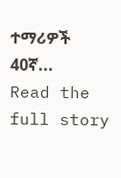ተማሪዎች 40ኛ...
Read the full story